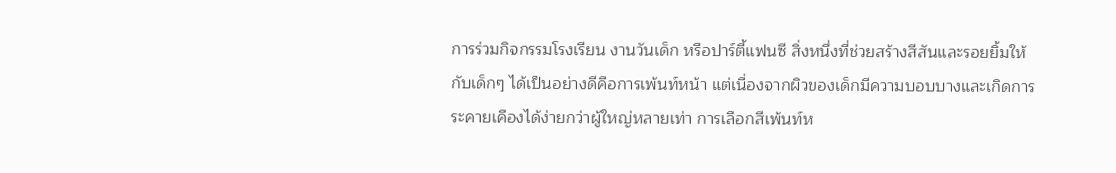การร่วมกิจกรรมโรงเรียน งานวันเด็ก หรือปาร์ตี้แฟนซี สิ่งหนึ่งที่ช่วยสร้างสีสันและรอยยิ้มให้กับเด็กๆ ได้เป็นอย่างดีคือการเพ้นท์หน้า แต่เนื่องจากผิวของเด็กมีความบอบบางและเกิดการระคายเคืองได้ง่ายกว่าผู้ใหญ่หลายเท่า การเลือกสีเพ้นท์ห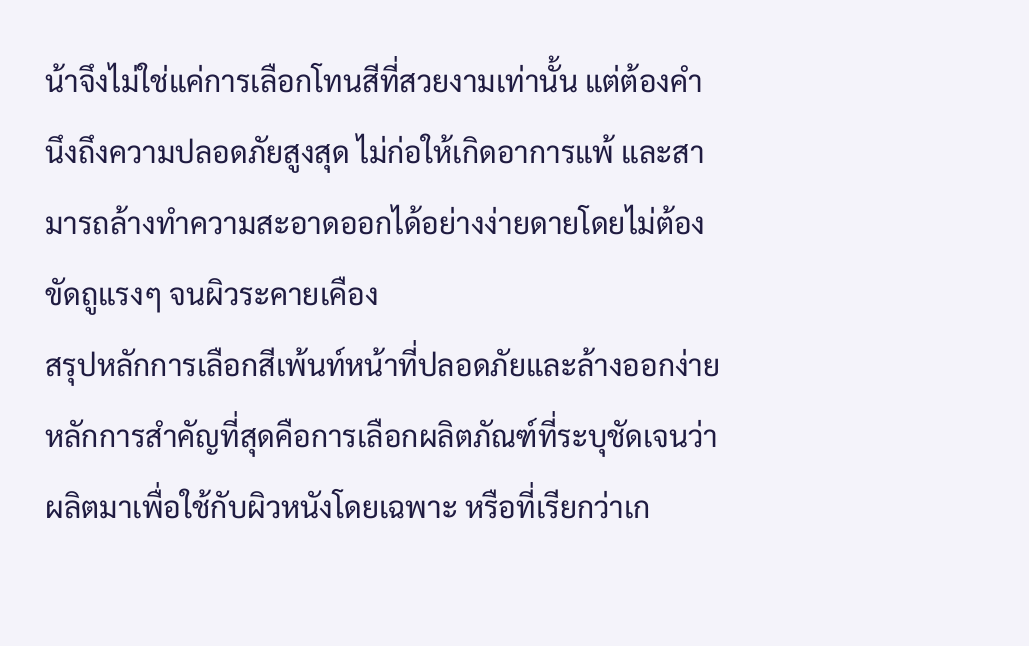น้าจึงไม่ใช่แค่การเลือกโทนสีที่สวยงามเท่านั้น แต่ต้องคำนึงถึงความปลอดภัยสูงสุด ไม่ก่อให้เกิดอาการแพ้ และสามารถล้างทำความสะอาดออกได้อย่างง่ายดายโดยไม่ต้องขัดถูแรงๆ จนผิวระคายเคือง
สรุปหลักการเลือกสีเพ้นท์หน้าที่ปลอดภัยและล้างออกง่าย
หลักการสำคัญที่สุดคือการเลือกผลิตภัณฑ์ที่ระบุชัดเจนว่าผลิตมาเพื่อใช้กับผิวหนังโดยเฉพาะ หรือที่เรียกว่าเก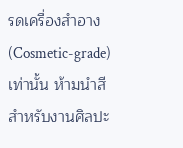รดเครื่องสำอาง (Cosmetic-grade) เท่านั้น ห้ามนำสีสำหรับงานศิลปะ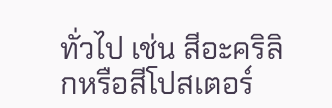ทั่วไป เช่น สีอะคริลิกหรือสีโปสเตอร์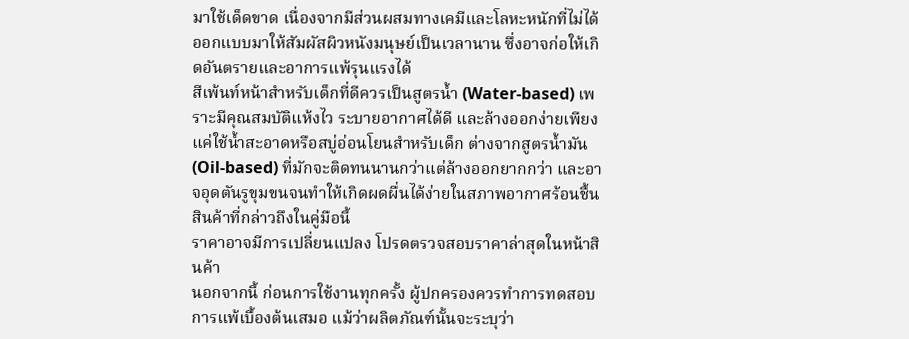มาใช้เด็ดขาด เนื่องจากมีส่วนผสมทางเคมีและโลหะหนักที่ไม่ได้ออกแบบมาให้สัมผัสผิวหนังมนุษย์เป็นเวลานาน ซึ่งอาจก่อให้เกิดอันตรายและอาการแพ้รุนแรงได้
สีเพ้นท์หน้าสำหรับเด็กที่ดีควรเป็นสูตรน้ำ (Water-based) เพราะมีคุณสมบัติแห้งไว ระบายอากาศได้ดี และล้างออกง่ายเพียงแค่ใช้น้ำสะอาดหรือสบู่อ่อนโยนสำหรับเด็ก ต่างจากสูตรน้ำมัน (Oil-based) ที่มักจะติดทนนานกว่าแต่ล้างออกยากกว่า และอาจอุดตันรูขุมขนจนทำให้เกิดผดผื่นได้ง่ายในสภาพอากาศร้อนชื้น
สินค้าที่กล่าวถึงในคู่มือนี้
ราคาอาจมีการเปลี่ยนแปลง โปรดตรวจสอบราคาล่าสุดในหน้าสินค้า
นอกจากนี้ ก่อนการใช้งานทุกครั้ง ผู้ปกครองควรทำการทดสอบการแพ้เบื้องต้นเสมอ แม้ว่าผลิตภัณฑ์นั้นจะระบุว่า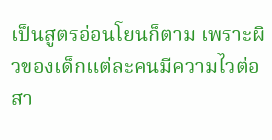เป็นสูตรอ่อนโยนก็ตาม เพราะผิวของเด็กแต่ละคนมีความไวต่อสา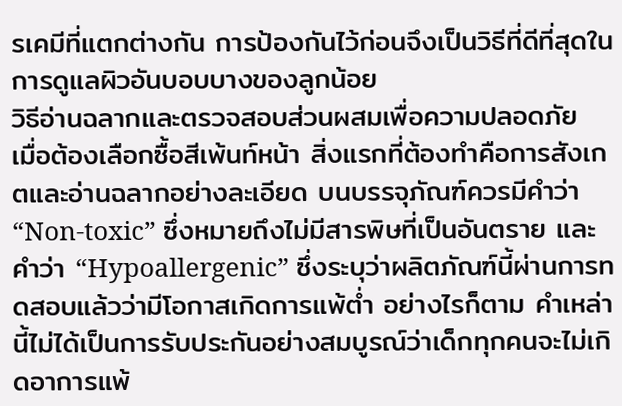รเคมีที่แตกต่างกัน การป้องกันไว้ก่อนจึงเป็นวิธีที่ดีที่สุดในการดูแลผิวอันบอบบางของลูกน้อย
วิธีอ่านฉลากและตรวจสอบส่วนผสมเพื่อความปลอดภัย
เมื่อต้องเลือกซื้อสีเพ้นท์หน้า สิ่งแรกที่ต้องทำคือการสังเกตและอ่านฉลากอย่างละเอียด บนบรรจุภัณฑ์ควรมีคำว่า “Non-toxic” ซึ่งหมายถึงไม่มีสารพิษที่เป็นอันตราย และคำว่า “Hypoallergenic” ซึ่งระบุว่าผลิตภัณฑ์นี้ผ่านการทดสอบแล้วว่ามีโอกาสเกิดการแพ้ต่ำ อย่างไรก็ตาม คำเหล่านี้ไม่ได้เป็นการรับประกันอย่างสมบูรณ์ว่าเด็กทุกคนจะไม่เกิดอาการแพ้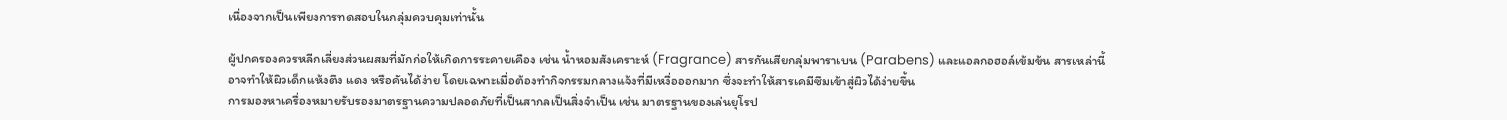เนื่องจากเป็นเพียงการทดสอบในกลุ่มควบคุมเท่านั้น

ผู้ปกครองควรหลีกเลี่ยงส่วนผสมที่มักก่อให้เกิดการระคายเคือง เช่น น้ำหอมสังเคราะห์ (Fragrance) สารกันเสียกลุ่มพาราเบน (Parabens) และแอลกอฮอล์เข้มข้น สารเหล่านี้อาจทำให้ผิวเด็กแห้งตึง แดง หรือคันได้ง่าย โดยเฉพาะเมื่อต้องทำกิจกรรมกลางแจ้งที่มีเหงื่อออกมาก ซึ่งจะทำให้สารเคมีซึมเข้าสู่ผิวได้ง่ายขึ้น
การมองหาเครื่องหมายรับรองมาตรฐานความปลอดภัยที่เป็นสากลเป็นสิ่งจำเป็น เช่น มาตรฐานของเล่นยุโรป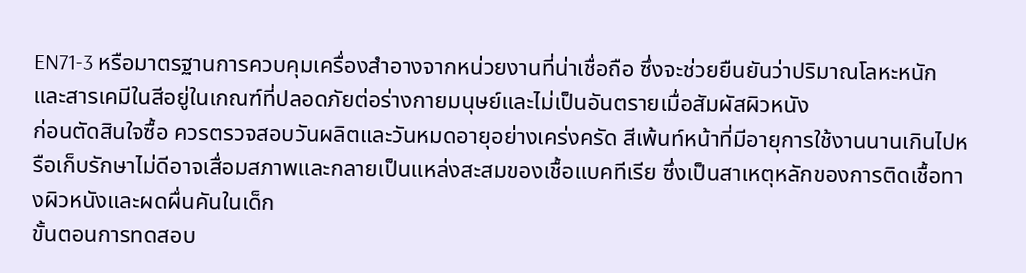EN71-3 หรือมาตรฐานการควบคุมเครื่องสำอางจากหน่วยงานที่น่าเชื่อถือ ซึ่งจะช่วยยืนยันว่าปริมาณโลหะหนักและสารเคมีในสีอยู่ในเกณฑ์ที่ปลอดภัยต่อร่างกายมนุษย์และไม่เป็นอันตรายเมื่อสัมผัสผิวหนัง
ก่อนตัดสินใจซื้อ ควรตรวจสอบวันผลิตและวันหมดอายุอย่างเคร่งครัด สีเพ้นท์หน้าที่มีอายุการใช้งานนานเกินไปหรือเก็บรักษาไม่ดีอาจเสื่อมสภาพและกลายเป็นแหล่งสะสมของเชื้อแบคทีเรีย ซึ่งเป็นสาเหตุหลักของการติดเชื้อทางผิวหนังและผดผื่นคันในเด็ก
ขั้นตอนการทดสอบ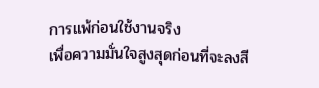การแพ้ก่อนใช้งานจริง
เพื่อความมั่นใจสูงสุดก่อนที่จะลงสี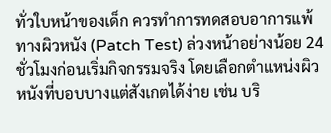ทั่วใบหน้าของเด็ก ควรทำการทดสอบอาการแพ้ทางผิวหนัง (Patch Test) ล่วงหน้าอย่างน้อย 24 ชั่วโมงก่อนเริ่มกิจกรรมจริง โดยเลือกตำแหน่งผิวหนังที่บอบบางแต่สังเกตได้ง่าย เช่น บริ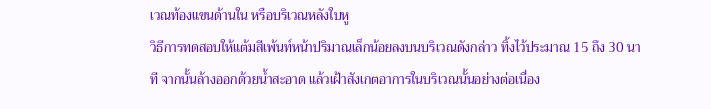เวณท้องแขนด้านใน หรือบริเวณหลังใบหู
วิธีการทดสอบให้แต้มสีเพ้นท์หน้าปริมาณเล็กน้อยลงบนบริเวณดังกล่าว ทิ้งไว้ประมาณ 15 ถึง 30 นาที จากนั้นล้างออกด้วยน้ำสะอาด แล้วเฝ้าสังเกตอาการในบริเวณนั้นอย่างต่อเนื่อง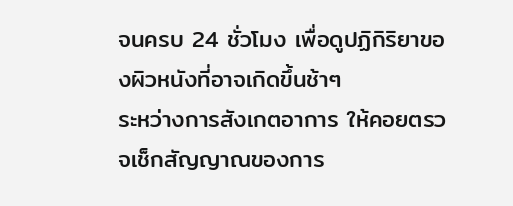จนครบ 24 ชั่วโมง เพื่อดูปฏิกิริยาของผิวหนังที่อาจเกิดขึ้นช้าๆ
ระหว่างการสังเกตอาการ ให้คอยตรวจเช็กสัญญาณของการ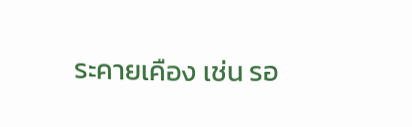ระคายเคือง เช่น รอ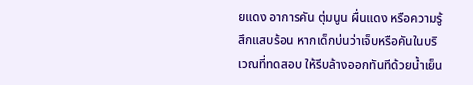ยแดง อาการคัน ตุ่มนูน ผื่นแดง หรือความรู้สึกแสบร้อน หากเด็กบ่นว่าเจ็บหรือคันในบริเวณที่ทดสอบ ให้รีบล้างออกทันทีด้วยน้ำเย็น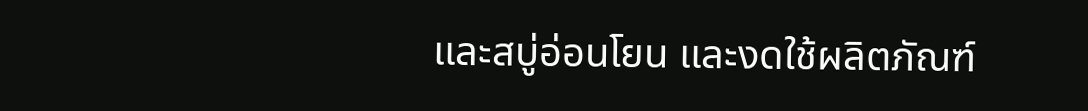และสบู่อ่อนโยน และงดใช้ผลิตภัณฑ์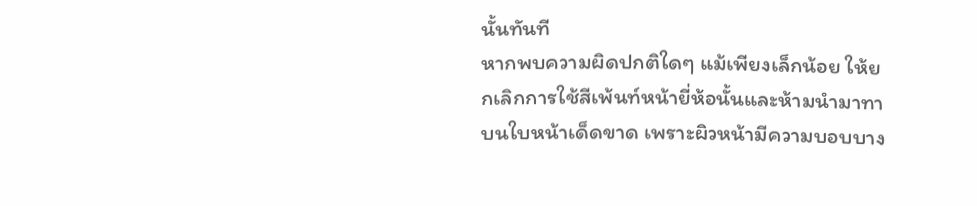นั้นทันที
หากพบความผิดปกติใดๆ แม้เพียงเล็กน้อย ให้ยกเลิกการใช้สีเพ้นท์หน้ายี่ห้อนั้นและห้ามนำมาทาบนใบหน้าเด็ดขาด เพราะผิวหน้ามีความบอบบาง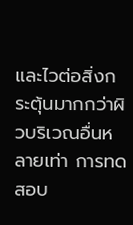และไวต่อสิ่งกระตุ้นมากกว่าผิวบริเวณอื่นหลายเท่า การทดสอบ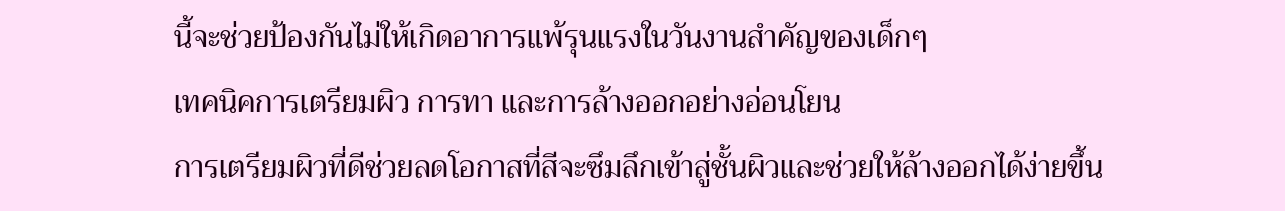นี้จะช่วยป้องกันไม่ให้เกิดอาการแพ้รุนแรงในวันงานสำคัญของเด็กๆ
เทคนิคการเตรียมผิว การทา และการล้างออกอย่างอ่อนโยน
การเตรียมผิวที่ดีช่วยลดโอกาสที่สีจะซึมลึกเข้าสู่ชั้นผิวและช่วยให้ล้างออกได้ง่ายขึ้น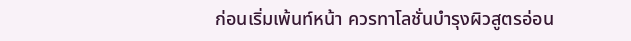ก่อนเริ่มเพ้นท์หน้า ควรทาโลชั่นบำรุงผิวสูตรอ่อน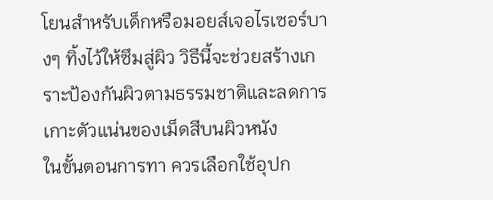โยนสำหรับเด็กหรือมอยส์เจอไรเซอร์บางๆ ทิ้งไว้ให้ซึมสู่ผิว วิธีนี้จะช่วยสร้างเกราะป้องกันผิวตามธรรมชาติและลดการเกาะตัวแน่นของเม็ดสีบนผิวหนัง
ในขั้นตอนการทา ควรเลือกใช้อุปก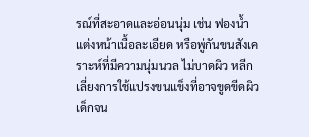รณ์ที่สะอาดและอ่อนนุ่ม เช่น ฟองน้ำแต่งหน้าเนื้อละเอียด หรือพู่กันขนสังเคราะห์ที่มีความนุ่มนวล ไม่บาดผิว หลีกเลี่ยงการใช้แปรงขนแข็งที่อาจขูดขีดผิวเด็กจน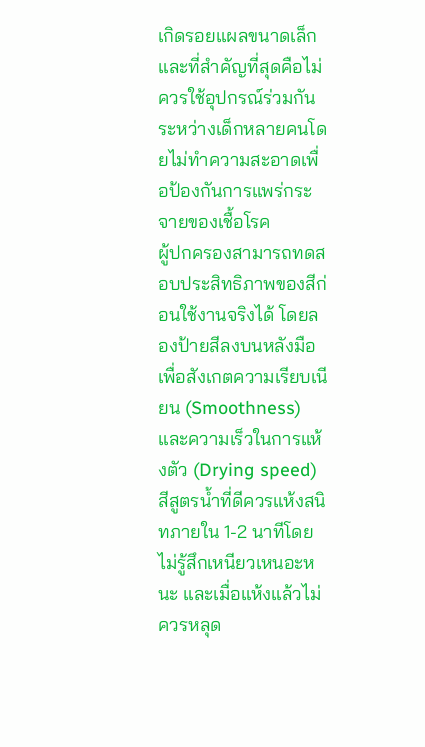เกิดรอยแผลขนาดเล็ก และที่สำคัญที่สุดคือไม่ควรใช้อุปกรณ์ร่วมกันระหว่างเด็กหลายคนโดยไม่ทำความสะอาดเพื่อป้องกันการแพร่กระจายของเชื้อโรค
ผู้ปกครองสามารถทดสอบประสิทธิภาพของสีก่อนใช้งานจริงได้ โดยลองป้ายสีลงบนหลังมือเพื่อสังเกตความเรียบเนียน (Smoothness) และความเร็วในการแห้งตัว (Drying speed) สีสูตรน้ำที่ดีควรแห้งสนิทภายใน 1-2 นาทีโดยไม่รู้สึกเหนียวเหนอะหนะ และเมื่อแห้งแล้วไม่ควรหลุด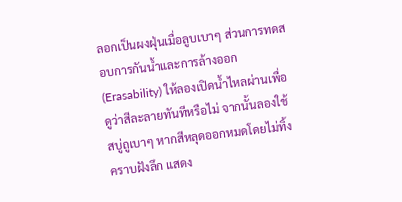ลอกเป็นผงฝุ่นเมื่อลูบเบาๆ ส่วนการทดสอบการกันน้ำและการล้างออก (Erasability) ให้ลองเปิดน้ำไหลผ่านเพื่อดูว่าสีละลายทันทีหรือไม่ จากนั้นลองใช้สบู่ถูเบาๆ หากสีหลุดออกหมดโดยไม่ทิ้งคราบฝังลึก แสดง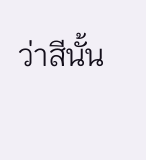ว่าสีนั้น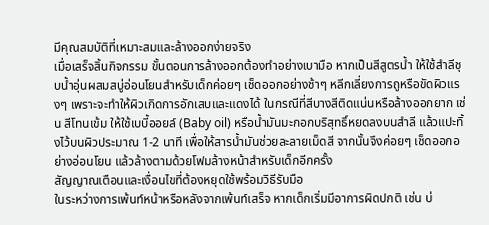มีคุณสมบัติที่เหมาะสมและล้างออกง่ายจริง
เมื่อเสร็จสิ้นกิจกรรม ขั้นตอนการล้างออกต้องทำอย่างเบามือ หากเป็นสีสูตรน้ำ ให้ใช้สำลีชุบน้ำอุ่นผสมสบู่อ่อนโยนสำหรับเด็กค่อยๆ เช็ดออกอย่างช้าๆ หลีกเลี่ยงการถูหรือขัดผิวแรงๆ เพราะจะทำให้ผิวเกิดการอักเสบและแดงได้ ในกรณีที่สีบางสีติดแน่นหรือล้างออกยาก เช่น สีโทนเข้ม ให้ใช้เบบี้ออยล์ (Baby oil) หรือน้ำมันมะกอกบริสุทธิ์หยดลงบนสำลี แล้วแปะทิ้งไว้บนผิวประมาณ 1-2 นาที เพื่อให้สารน้ำมันช่วยละลายเม็ดสี จากนั้นจึงค่อยๆ เช็ดออกอย่างอ่อนโยน แล้วล้างตามด้วยโฟมล้างหน้าสำหรับเด็กอีกครั้ง
สัญญาณเตือนและเงื่อนไขที่ต้องหยุดใช้พร้อมวิธีรับมือ
ในระหว่างการเพ้นท์หน้าหรือหลังจากเพ้นท์เสร็จ หากเด็กเริ่มมีอาการผิดปกติ เช่น บ่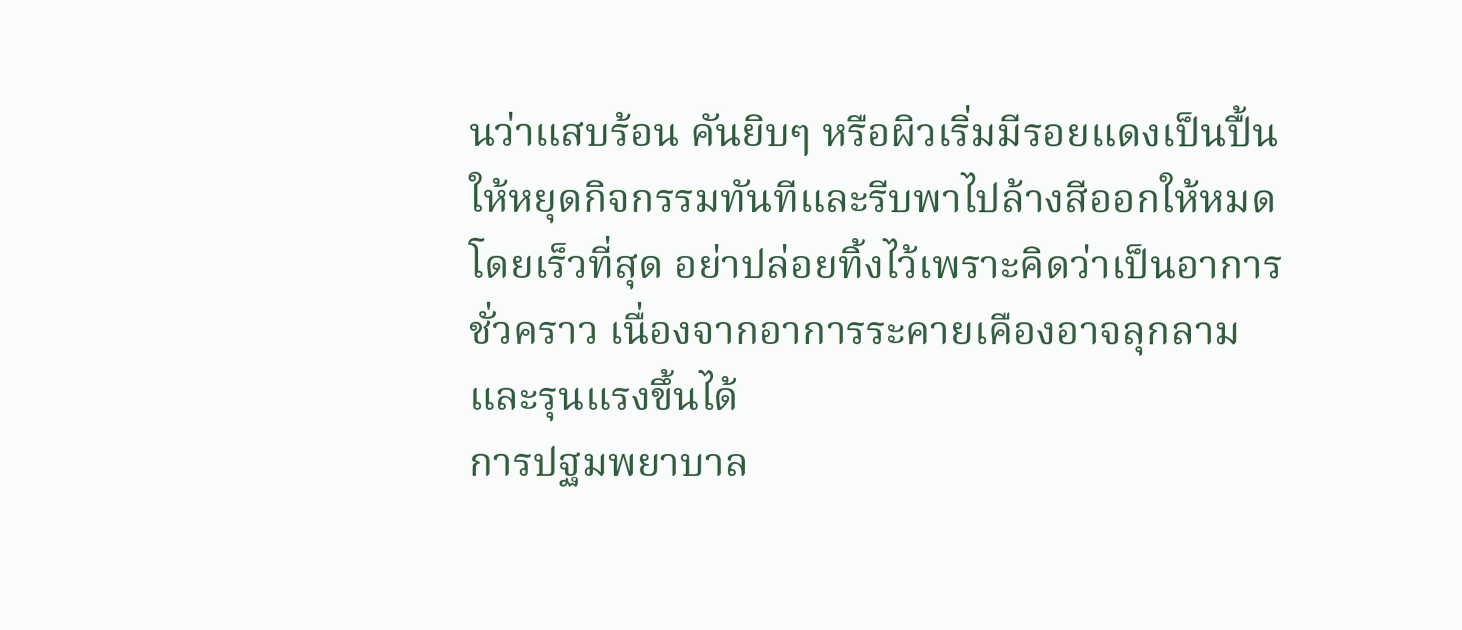นว่าแสบร้อน คันยิบๆ หรือผิวเริ่มมีรอยแดงเป็นปื้น ให้หยุดกิจกรรมทันทีและรีบพาไปล้างสีออกให้หมดโดยเร็วที่สุด อย่าปล่อยทิ้งไว้เพราะคิดว่าเป็นอาการชั่วคราว เนื่องจากอาการระคายเคืองอาจลุกลามและรุนแรงขึ้นได้
การปฐมพยาบาล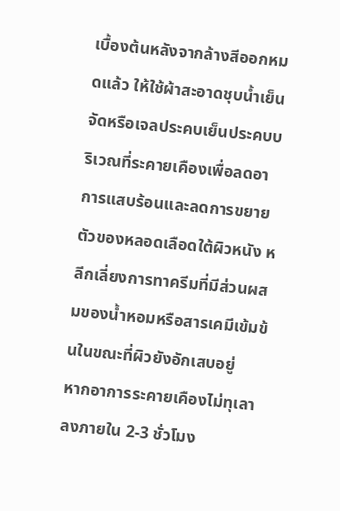เบื้องต้นหลังจากล้างสีออกหมดแล้ว ให้ใช้ผ้าสะอาดชุบน้ำเย็นจัดหรือเจลประคบเย็นประคบบริเวณที่ระคายเคืองเพื่อลดอาการแสบร้อนและลดการขยายตัวของหลอดเลือดใต้ผิวหนัง หลีกเลี่ยงการทาครีมที่มีส่วนผสมของน้ำหอมหรือสารเคมีเข้มข้นในขณะที่ผิวยังอักเสบอยู่
หากอาการระคายเคืองไม่ทุเลาลงภายใน 2-3 ชั่วโมง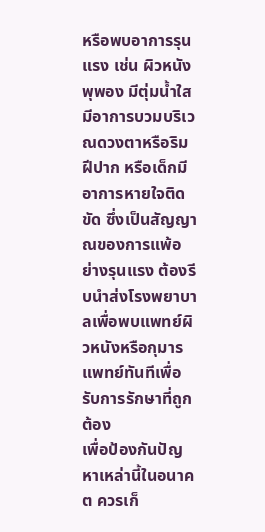หรือพบอาการรุนแรง เช่น ผิวหนังพุพอง มีตุ่มน้ำใส มีอาการบวมบริเวณดวงตาหรือริมฝีปาก หรือเด็กมีอาการหายใจติดขัด ซึ่งเป็นสัญญาณของการแพ้อย่างรุนแรง ต้องรีบนำส่งโรงพยาบาลเพื่อพบแพทย์ผิวหนังหรือกุมารแพทย์ทันทีเพื่อรับการรักษาที่ถูกต้อง
เพื่อป้องกันปัญหาเหล่านี้ในอนาคต ควรเก็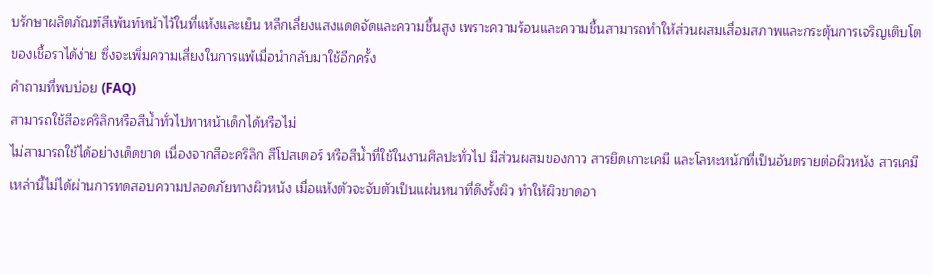บรักษาผลิตภัณฑ์สีเพ้นท์หน้าไว้ในที่แห้งและเย็น หลีกเลี่ยงแสงแดดจัดและความชื้นสูง เพราะความร้อนและความชื้นสามารถทำให้ส่วนผสมเสื่อมสภาพและกระตุ้นการเจริญเติบโตของเชื้อราได้ง่าย ซึ่งจะเพิ่มความเสี่ยงในการแพ้เมื่อนำกลับมาใช้อีกครั้ง
คำถามที่พบบ่อย (FAQ)
สามารถใช้สีอะคริลิกหรือสีน้ำทั่วไปทาหน้าเด็กได้หรือไม่
ไม่สามารถใช้ได้อย่างเด็ดขาด เนื่องจากสีอะคริลิก สีโปสเตอร์ หรือสีน้ำที่ใช้ในงานศิลปะทั่วไป มีส่วนผสมของกาว สารยึดเกาะเคมี และโลหะหนักที่เป็นอันตรายต่อผิวหนัง สารเคมีเหล่านี้ไม่ได้ผ่านการทดสอบความปลอดภัยทางผิวหนัง เมื่อแห้งตัวจะจับตัวเป็นแผ่นหนาที่ดึงรั้งผิว ทำให้ผิวขาดอา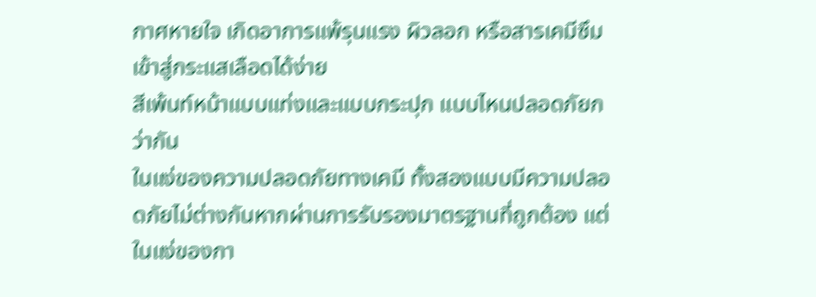กาศหายใจ เกิดอาการแพ้รุนแรง ผิวลอก หรือสารเคมีซึมเข้าสู่กระแสเลือดได้ง่าย
สีเพ้นท์หน้าแบบแท่งและแบบกระปุก แบบไหนปลอดภัยกว่ากัน
ในแง่ของความปลอดภัยทางเคมี ทั้งสองแบบมีความปลอดภัยไม่ต่างกันหากผ่านการรับรองมาตรฐานที่ถูกต้อง แต่ในแง่ของกา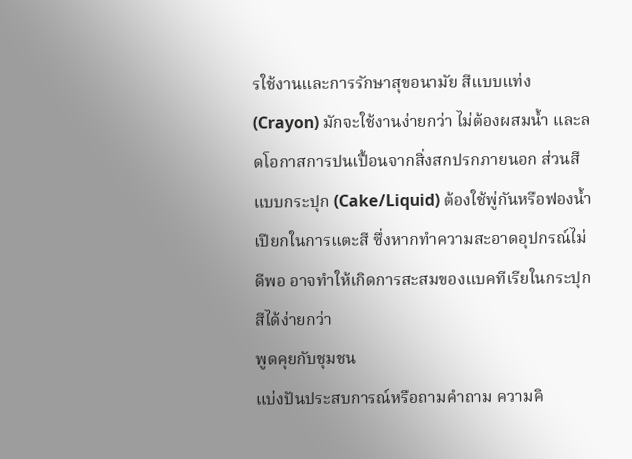รใช้งานและการรักษาสุขอนามัย สีแบบแท่ง (Crayon) มักจะใช้งานง่ายกว่า ไม่ต้องผสมน้ำ และลดโอกาสการปนเปื้อนจากสิ่งสกปรกภายนอก ส่วนสีแบบกระปุก (Cake/Liquid) ต้องใช้พู่กันหรือฟองน้ำเปียกในการแตะสี ซึ่งหากทำความสะอาดอุปกรณ์ไม่ดีพอ อาจทำให้เกิดการสะสมของแบคทีเรียในกระปุกสีได้ง่ายกว่า
พูดคุยกับชุมชน
แบ่งปันประสบการณ์หรือถามคำถาม ความคิ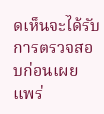ดเห็นจะได้รับการตรวจสอบก่อนเผยแพร่